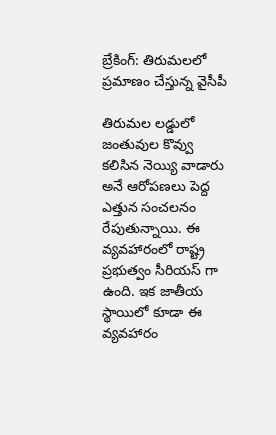బ్రేకింగ్: తిరుమలలో ప్రమాణం చేస్తున్న వైసీపీ

తిరుమల లడ్డులో జంతువుల కొవ్వు కలిసిన నెయ్యి వాడారు అనే ఆరోపణలు పెద్ద ఎత్తున సంచలనం రేపుతున్నాయి. ఈ వ్యవహారంలో రాష్ట్ర ప్రభుత్వం సీరియస్ గా ఉంది. ఇక జాతీయ స్థాయిలో కూడా ఈ వ్యవహారం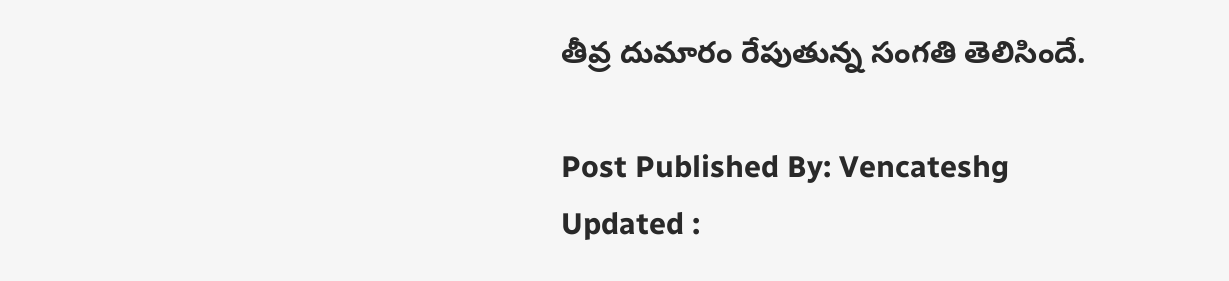తీవ్ర దుమారం రేపుతున్న సంగతి తెలిసిందే.

Post Published By: Vencateshg
Updated :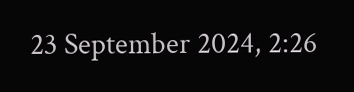23 September 2024, 2:26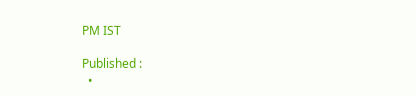PM IST

Published :
  •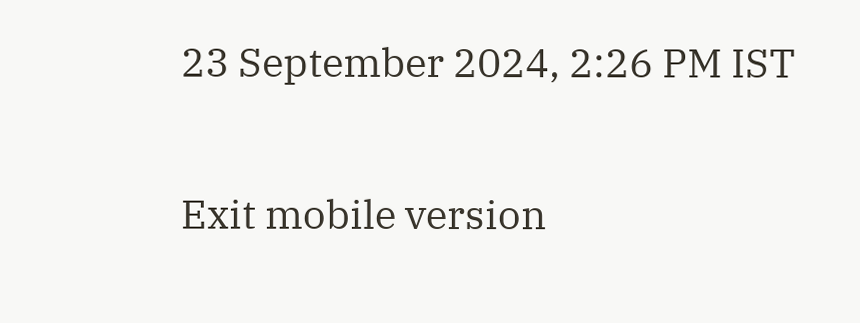23 September 2024, 2:26 PM IST

Exit mobile version